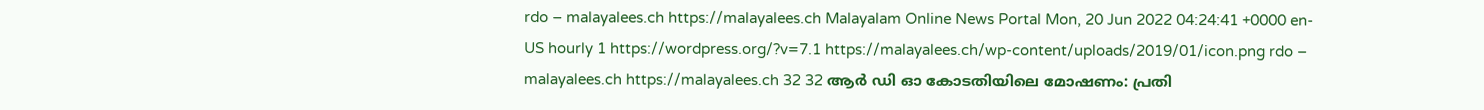rdo – malayalees.ch https://malayalees.ch Malayalam Online News Portal Mon, 20 Jun 2022 04:24:41 +0000 en-US hourly 1 https://wordpress.org/?v=7.1 https://malayalees.ch/wp-content/uploads/2019/01/icon.png rdo – malayalees.ch https://malayalees.ch 32 32 ആർ ഡി ഓ കോടതിയിലെ മോഷണം: പ്രതി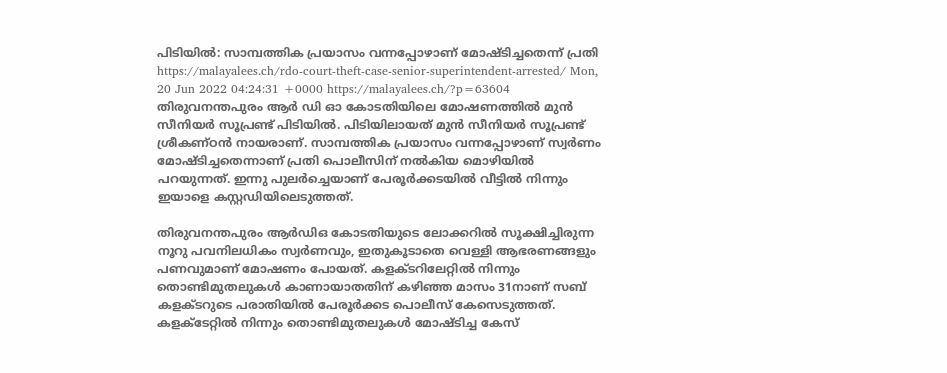പിടിയിൽ: സാമ്പത്തിക പ്രയാസം വന്നപ്പോഴാണ് മോഷ്ടിച്ചതെന്ന് പ്രതി https://malayalees.ch/rdo-court-theft-case-senior-superintendent-arrested/ Mon, 20 Jun 2022 04:24:31 +0000 https://malayalees.ch/?p=63604 തിരുവനന്തപുരം ആർ ഡി ഓ കോടതിയിലെ മോഷണത്തിൽ മുൻ സീനിയർ സൂപ്രണ്ട് പിടിയിൽ. പിടിയിലായത് മുൻ സീനിയർ സൂപ്രണ്ട് ശ്രീകണ്ഠൻ നായരാണ്. സാമ്പത്തിക പ്രയാസം വന്നപ്പോഴാണ് സ്വർണം മോഷ്ടിച്ചതെന്നാണ് പ്രതി പൊലീസിന് നൽകിയ മൊഴിയിൽ പറയുന്നത്. ഇന്നു പുല‍ർച്ചെയാണ് പേരൂർക്കടയിൽ വീട്ടിൽ നിന്നും ഇയാളെ കസ്റ്റഡിയിലെടുത്തത്.

തിരുവനന്തപുരം ആർഡിഒ കോടതിയുടെ ലോക്കറിൽ സൂക്ഷിച്ചിരുന്ന നൂറു പവനിലധികം സ്വർണവും, ഇതുകൂടാതെ വെള്ളി ആഭരണങ്ങളും പണവുമാണ് മോഷണം പോയത്. കളക്ടറിലേറ്റിൽ നിന്നും തൊണ്ടിമുതലുകൾ കാണായാതതിന് കഴിഞ്ഞ മാസം 31നാണ് സബ് കളക്ടറുടെ പരാതിയിൽ പേരൂർക്കട പൊലീസ് കേസെടുത്തത്. കളക്ടേറ്റിൽ നിന്നും തൊണ്ടിമുതലുകൾ മോഷ്ടിച്ച കേസ്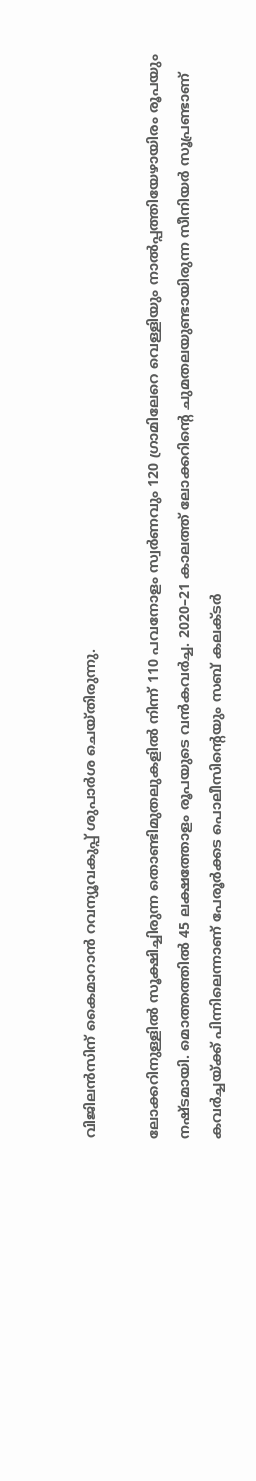വിജിലൻസിന് കൈമാറാൻ റവന്യൂവകുപ്പ് ശുപാർശ ചെയ്തിരുന്നു.

ലോക്കറിനുള്ളിൽ സൂക്ഷിച്ചിരുന്ന തൊണ്ടിമുതലുകളിൽ നിന്ന് 110 പവനോളം സ്വർണവും 120 ഗ്രാമിലേറെ വെള്ളിയും നാൽപ്പത്തിയേഴായിരം രൂപയും നഷ്ടമായി. മൊത്തത്തിൽ 45 ലക്ഷത്തോളം രൂപയുടെ വൻകവർച്ച. 2020–21 കാലത്ത് ലോക്കറിന്റെ ചുമതലയുണ്ടായിരുന്ന സീനിയർ സൂപ്രണ്ടാണ് കവർച്ചയ്ക്ക് പിന്നിലെന്നാണ് പേരൂർക്കട പൊലീസിന്റെയും സബ് കലക്ടർ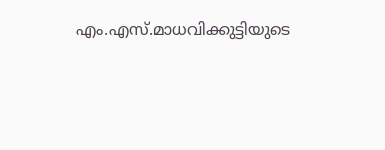എം.എസ്.മാധവിക്കുട്ടിയുടെ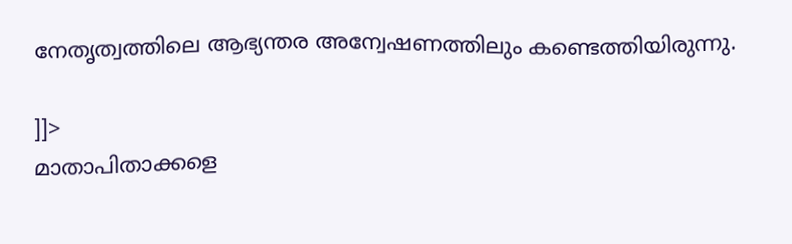നേതൃത്വത്തിലെ ആഭ്യന്തര അന്വേഷണത്തിലും കണ്ടെത്തിയിരുന്നു‍.

]]>
മാതാപിതാക്കളെ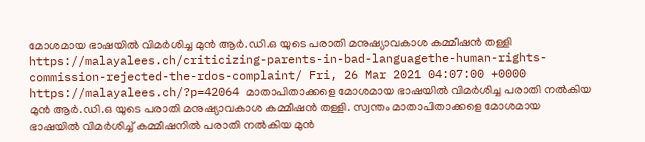മോശമായ ഭാഷയിൽ വിമർശിച്ച മുൻ ആർ.ഡി.ഒ യുടെ പരാതി മനുഷ്യാവകാശ കമ്മീഷൻ തള്ളി https://malayalees.ch/criticizing-parents-in-bad-languagethe-human-rights-commission-rejected-the-rdos-complaint/ Fri, 26 Mar 2021 04:07:00 +0000 https://malayalees.ch/?p=42064 മാതാപിതാക്കളെ മോശമായ ഭാഷയിൽ വിമർശിച്ച പരാതി നല്‍കിയ മുൻ ആർ.ഡി.ഒ യുടെ പരാതി മനുഷ്യാവകാശ കമ്മീഷൻ തള്ളി. സ്വന്തം മാതാപിതാക്കളെ മോശമായ ഭാഷയിൽ വിമർശിച്ച് കമ്മീഷനിൽ പരാതി നൽകിയ മുൻ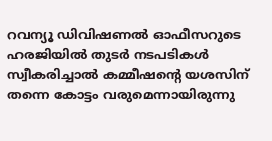റവന്യൂ ഡിവിഷണൽ ഓഫീസറുടെ ഹരജിയിൽ തുടർ നടപടികൾ സ്വീകരിച്ചാൽ കമ്മീഷന്‍റെ യശസിന് തന്നെ കോട്ടം വരുമെന്നായിരുന്നു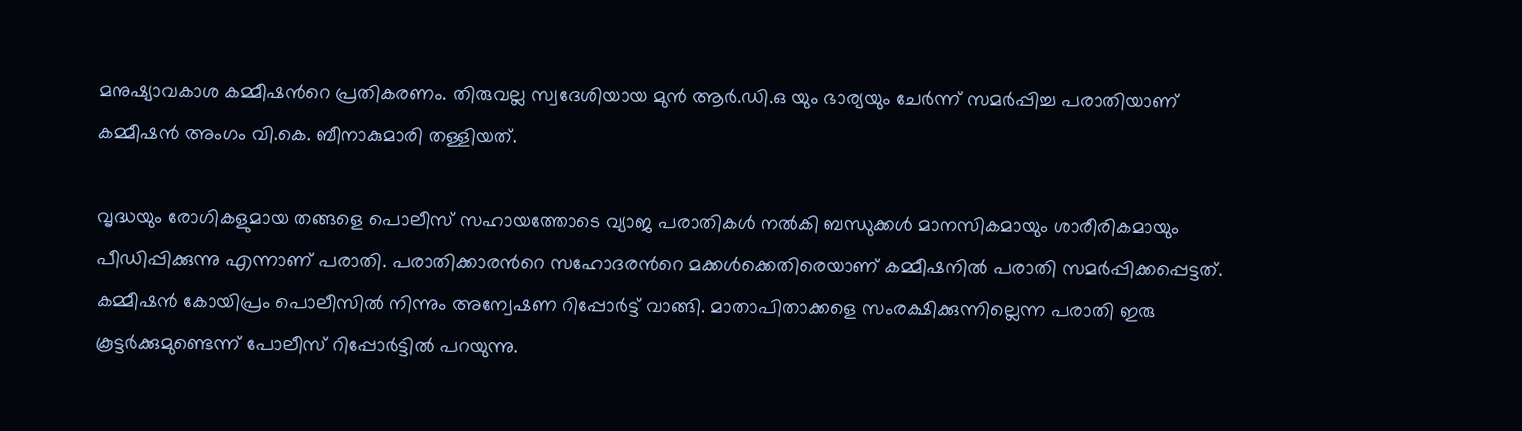മനുഷ്യാവകാശ കമ്മീഷന്‍റെ പ്രതികരണം. തിരുവല്ല സ്വദേശിയായ മുൻ ആർ.ഡി.ഒ യും ഭാര്യയും ചേർന്ന് സമർപ്പിച്ച പരാതിയാണ് കമ്മീഷൻ അംഗം വി.കെ. ബീനാകുമാരി തള്ളിയത്.

വൃദ്ധയും രോഗികളുമായ തങ്ങളെ പൊലീസ് സഹായത്തോടെ വ്യാജ പരാതികൾ നൽകി ബന്ധുക്കൾ മാനസികമായും ശാരീരികമായും പീഡിപ്പിക്കുന്നു എന്നാണ് പരാതി. പരാതിക്കാരന്‍റെ സഹോദരന്‍റെ മക്കൾക്കെതിരെയാണ് കമ്മീഷനിൽ പരാതി സമർപ്പിക്കപ്പെട്ടത്. കമ്മീഷൻ കോയിപ്രം പൊലീസിൽ നിന്നും അന്വേഷണ റിപ്പോർട്ട് വാങ്ങി. മാതാപിതാക്കളെ സംരക്ഷിക്കുന്നില്ലെന്ന പരാതി ഇരു കൂട്ടർക്കുമുണ്ടെന്ന് പോലീസ് റിപ്പോർട്ടിൽ പറയുന്നു.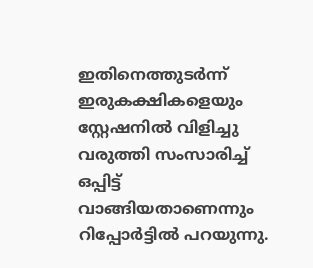ഇതിനെത്തുടര്‍ന്ന് ഇരുകക്ഷികളെയും സ്റ്റേഷനിൽ വിളിച്ചു വരുത്തി സംസാരിച്ച് ഒപ്പിട്ട് വാങ്ങിയതാണെന്നും റിപ്പോർട്ടിൽ പറയുന്നു.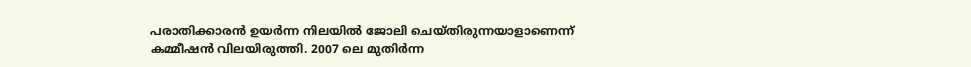പരാതിക്കാരൻ ഉയർന്ന നിലയിൽ ജോലി ചെയ്തിരുന്നയാളാണെന്ന് കമ്മീഷൻ വിലയിരുത്തി. 2007 ലെ മുതിർന്ന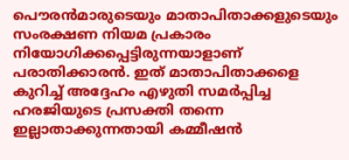പൌരൻമാരുടെയും മാതാപിതാക്കളുടെയും സംരക്ഷണ നിയമ പ്രകാരം നിയോഗിക്കപ്പെട്ടിരുന്നയാളാണ് പരാതിക്കാരൻ. ഇത് മാതാപിതാക്കളെ കുറിച്ച് അദ്ദേഹം എഴുതി സമർപ്പിച്ച ഹരജിയുടെ പ്രസക്തി തന്നെ ഇല്ലാതാക്കുന്നതായി കമ്മീഷൻ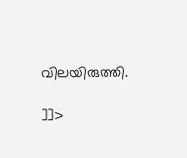വിലയിരുത്തി.

]]>